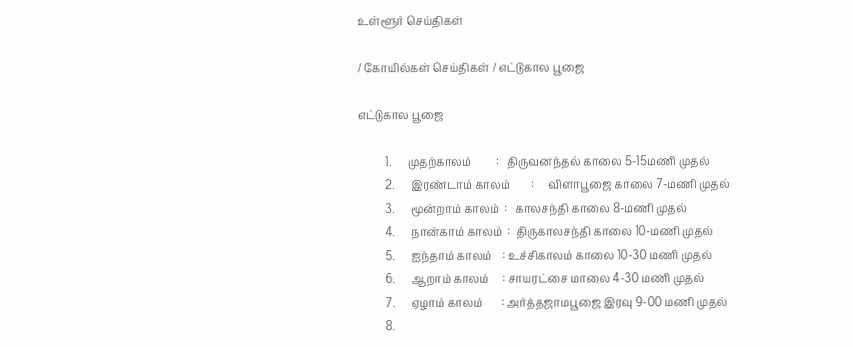உள்ளூர் செய்திகள்

/ கோயில்கள் செய்திகள் / எட்டுகால பூஜை

எட்டுகால பூஜை

          1.      முதற்காலம்         :   திருவனந்தல் காலை 5-15மணி முதல்
          2.      இரண்டாம் காலம்        :     விளாபூஜை காலை 7-மணி முதல்
          3.      மூன்றாம் காலம்  :   காலசந்தி காலை 8-மணி முதல்
          4.      நான்காம் காலம்  :  திருகாலசந்தி காலை 10-மணி முதல்
          5.      ஐந்தாம் காலம்    : உச்சிகாலம் காலை 10-30 மணி முதல்
          6.      ஆறாம் காலம்     : சாயரட்சை மாலை 4-30 மணி முதல்
          7.      ஏழாம் காலம்       : அர்த்தஜாமபூஜை இரவு 9-00 மணி முதல்
          8.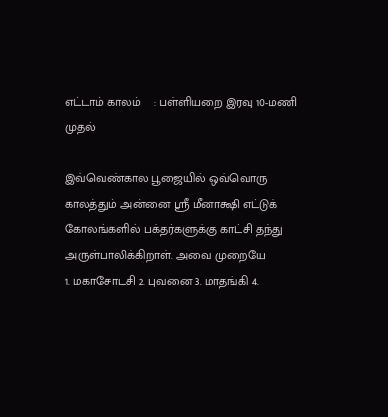எட்டாம் காலம்    : பள்ளியறை இரவு 10-மணி முதல்

இவ்வெண்கால பூஜையில் ஒவ்வொரு காலத்தும் அன்னை ஸ்ரீ மீனாக்ஷி எட்டுக் கோலங்களில் பக்தர்களுக்கு காட்சி தந்து அருள்பாலிக்கிறாள். அவை முறையே
1. மகாசோடசி 2. புவனை 3. மாதங்கி 4.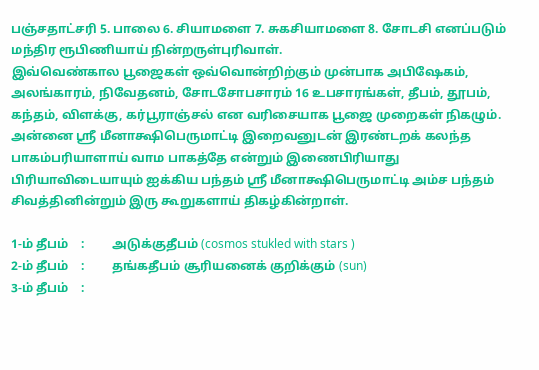பஞ்சதாட்சரி 5. பாலை 6. சியாமளை 7. சுகசியாமளை 8. சோடசி எனப்படும் மந்திர ரூபிணியாய் நின்றருள்புரிவாள்.
இவ்வெண்கால பூஜைகள் ஒவ்வொன்றிற்கும் முன்பாக அபிஷேகம், அலங்காரம், நிவேதனம், சோடசோபசாரம் 16 உபசாரங்கள், தீபம், தூபம், கந்தம், விளக்கு, கர்பூராஞ்சல் என வரிசையாக பூஜை முறைகள் நிகழும்.
அன்னை ஸ்ரீ மீனாக்ஷிபெருமாட்டி இறைவனுடன் இரண்டறக் கலந்த பாகம்பரியாளாய் வாம பாகத்தே என்றும் இணைபிரியாது பிரியாவிடையாயும் ஐக்கிய பந்தம் ஸ்ரீ மீனாக்ஷிபெருமாட்டி அம்ச பந்தம் சிவத்தினின்றும் இரு கூறுகளாய் திகழ்கின்றாள்.

1-ம் தீபம்    :         அடுக்குதீபம் (cosmos stukled with stars )
2-ம் தீபம்    :         தங்கதீபம் சூரியனைக் குறிக்கும் (sun)
3-ம் தீபம்    :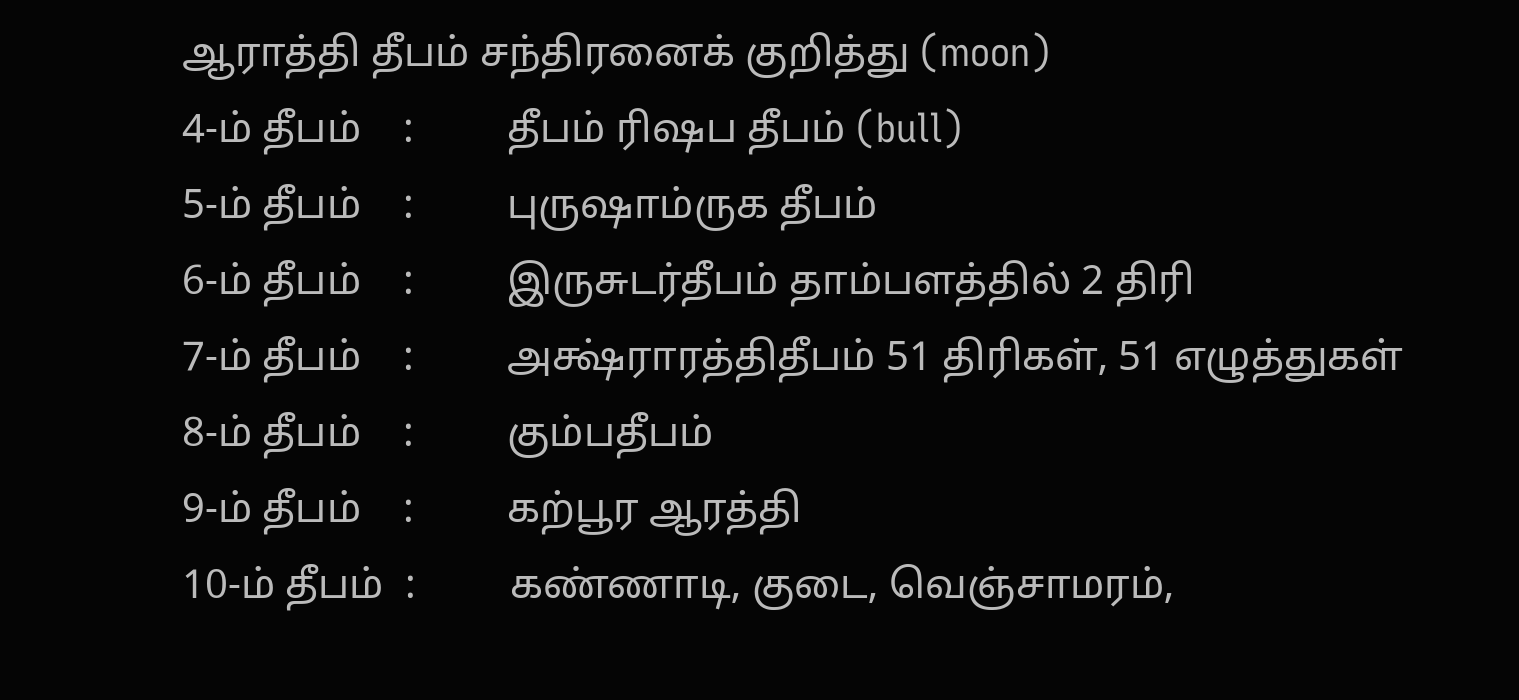ஆராத்தி தீபம் சந்திரனைக் குறித்து (moon)
4-ம் தீபம்    :         தீபம் ரிஷப தீபம் (bull)
5-ம் தீபம்    :         புருஷாம்ருக தீபம்
6-ம் தீபம்    :         இருசுடர்தீபம் தாம்பளத்தில் 2 திரி
7-ம் தீபம்    :         அக்ஷ்ராரத்திதீபம் 51 திரிகள், 51 எழுத்துகள்
8-ம் தீபம்    :         கும்பதீபம்
9-ம் தீபம்    :         கற்பூர ஆரத்தி
10-ம் தீபம்  :         கண்ணாடி, குடை, வெஞ்சாமரம்,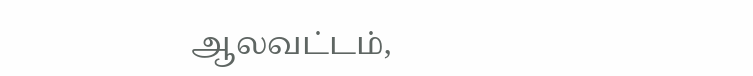ஆலவட்டம்,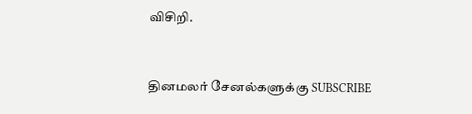விசிறி.


தினமலர் சேனல்களுக்கு SUBSCRIBE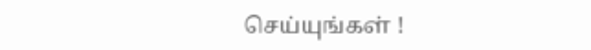செய்யுங்கள் !